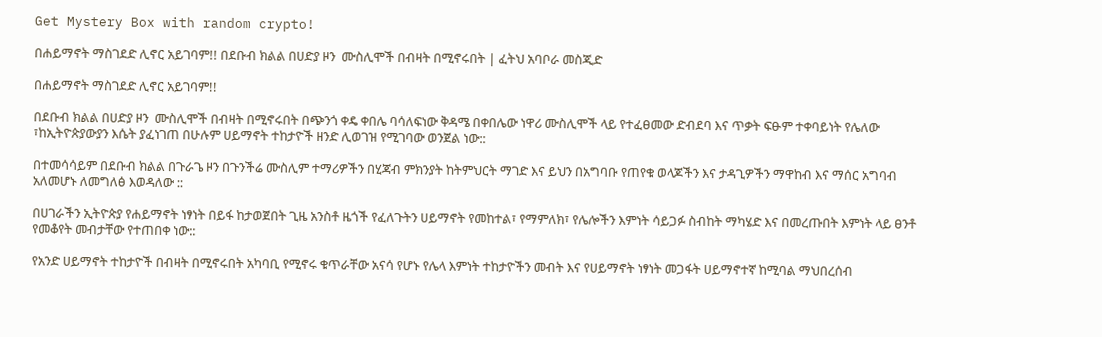Get Mystery Box with random crypto!

በሐይማኖት ማስገደድ ሊኖር አይገባም!! በደቡብ ክልል በሀድያ ዞን  ሙስሊሞች በብዛት በሚኖሩበት | ፈትህ አባቦራ መስጂድ

በሐይማኖት ማስገደድ ሊኖር አይገባም!!

በደቡብ ክልል በሀድያ ዞን  ሙስሊሞች በብዛት በሚኖሩበት በጭንጎ ቀዴ ቀበሌ ባሳለፍነው ቅዳሜ በቀበሌው ነዋሪ ሙስሊሞች ላይ የተፈፀመው ድብደባ እና ጥቃት ፍፁም ተቀባይነት የሌለው ፣ከኢትዮጵያውያን እሴት ያፈነገጠ በሁሉም ሀይማኖት ተከታዮች ዘንድ ሊወገዝ የሚገባው ወንጀል ነው::

በተመሳሳይም በደቡብ ክልል በጉራጌ ዞን በጉንችሬ ሙስሊም ተማሪዎችን በሂጃብ ምክንያት ከትምህርት ማገድ እና ይህን በአግባቡ የጠየቁ ወላጆችን እና ታዳጊዎችን ማዋከብ እና ማሰር አግባብ አለመሆኑ ለመግለፅ እወዳለው ::

በሀገራችን ኢትዮጵያ የሐይማኖት ነፃነት በይፋ ከታወጀበት ጊዜ አንስቶ ዜጎች የፈለጉትን ሀይማኖት የመከተል፣ የማምለክ፣ የሌሎችን እምነት ሳይጋፉ ስብከት ማካሄድ እና በመረጡበት እምነት ላይ ፀንቶ የመቆየት መብታቸው የተጠበቀ ነው::

የአንድ ሀይማኖት ተከታዮች በብዛት በሚኖሩበት አካባቢ የሚኖሩ ቁጥራቸው አናሳ የሆኑ የሌላ እምነት ተከታዮችን መብት እና የሀይማኖት ነፃነት መጋፋት ሀይማኖተኛ ከሚባል ማህበረሰብ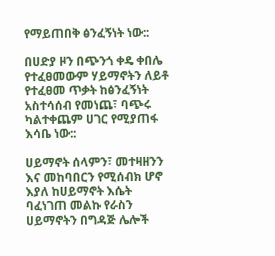የማይጠበቅ ፅንፈኝነት ነው::

በሀድያ ዞን በጭንጎ ቀዴ ቀበሌ የተፈፀመውም ሃይማኖትን ለይቶ የተፈፀመ ጥቃት ከፅንፈኝነት አስተሳሰብ የመነጨ፣ ባጭሩ ካልተቀጨም ሀገር የሚያጠፋ እሳቤ ነው::

ሀይማኖት ሰላምን፣ መተዛዘንን እና መከባበርን የሚሰብክ ሆኖ እያለ ከሀይማኖት እሴት ባፈነገጠ መልኩ የራስን ሀይማኖትን በግዳጅ ሌሎች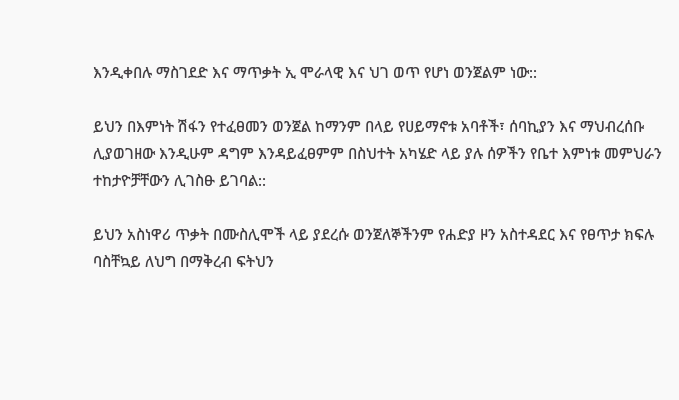እንዲቀበሉ ማስገደድ እና ማጥቃት ኢ ሞራላዊ እና ህገ ወጥ የሆነ ወንጀልም ነው::

ይህን በእምነት ሽፋን የተፈፀመን ወንጀል ከማንም በላይ የሀይማኖቱ አባቶች፣ ሰባኪያን እና ማህብረሰቡ ሊያወገዘው እንዲሁም ዳግም እንዳይፈፀምም በስህተት አካሄድ ላይ ያሉ ሰዎችን የቤተ እምነቱ መምህራን ተከታዮቻቸውን ሊገስፁ ይገባል::

ይህን አስነዋሪ ጥቃት በሙስሊሞች ላይ ያደረሱ ወንጀለኞችንም የሐድያ ዞን አስተዳደር እና የፀጥታ ክፍሉ ባስቸኳይ ለህግ በማቅረብ ፍትህን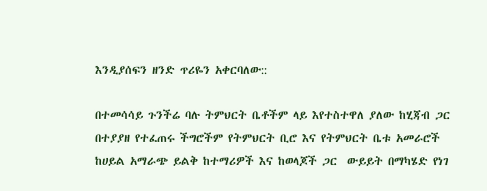እንዲያሰፍን ዘንድ ጥሪዬን አቀርባለው::

በተመሳሳይ ጉንችሬ ባሉ ትምህርት ቤቶችም ላይ እየተስተዋለ ያለው ከሂጃብ ጋር በተያያዘ የተፈጠሩ ችግሮችም የትምህርት ቢሮ እና የትምህርት ቤቱ አመራሮች ከሀይል አማራጭ ይልቅ ከተማሪዎች እና ከወላጆች ጋር  ውይይት በማካሄድ የነገ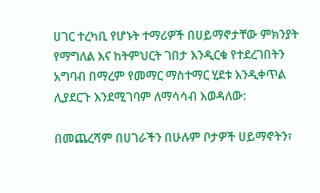ሀገር ተረካቢ የሆኑት ተማሪዎች በሀይማኖታቸው ምክንያት የማግለል እና ከትምህርት ገበታ እንዲርቁ የተደረገበትን አግባብ በማረም የመማር ማስተማር ሂደቱ እንዲቀጥል ሊያደርጉ እንደሚገባም ለማሳሳብ እወዳለው:

በመጨረሻም በሀገራችን በሁሉም ቦታዎች ሀይማኖትን፣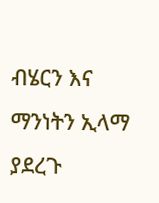ብሄርን እና ማንነትን ኢላማ ያደረጉ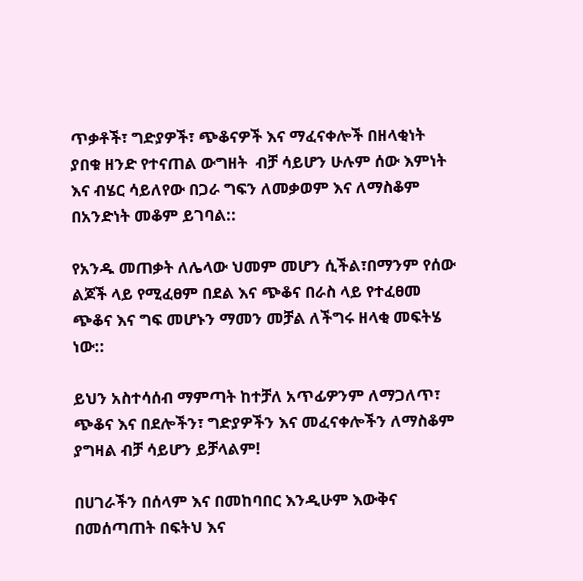ጥቃቶች፣ ግድያዎች፣ ጭቆናዎች እና ማፈናቀሎች በዘላቂነት ያበቁ ዘንድ የተናጠል ውግዘት  ብቻ ሳይሆን ሁሉም ሰው እምነት እና ብሄር ሳይለየው በጋራ ግፍን ለመቃወም እና ለማስቆም በአንድነት መቆም ይገባል::

የአንዱ መጠቃት ለሌላው ህመም መሆን ሲችል፣በማንም የሰው ልጆች ላይ የሚፈፀም በደል እና ጭቆና በራስ ላይ የተፈፀመ ጭቆና እና ግፍ መሆኑን ማመን መቻል ለችግሩ ዘላቂ መፍትሄ ነው::

ይህን አስተሳሰብ ማምጣት ከተቻለ አጥፊዎንም ለማጋለጥ፣ ጭቆና እና በደሎችን፣ ግድያዎችን እና መፈናቀሎችን ለማስቆም ያግዛል ብቻ ሳይሆን ይቻላልም!

በሀገራችን በሰላም እና በመከባበር እንዲሁም እውቅና በመሰጣጠት በፍትህ እና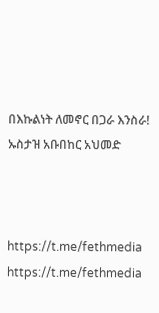በእኩልነት ለመኖር በጋራ እንስራ!
ኡስታዝ አቡበከር አህመድ



https://t.me/fethmedia
https://t.me/fethmedia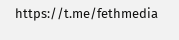https://t.me/fethmedia